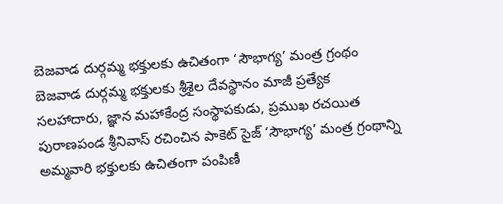బెజవాడ దుర్గమ్మ భక్తులకు ఉచితంగా ‘సౌభాగ్య’ మంత్ర గ్రంథం
బెజవాడ దుర్గమ్మ భక్తులకు శ్రీశైల దేవస్థానం మాజీ ప్రత్యేక సలహాదారు, జ్ఞాన మహాకేంద్ర సంస్థాపకుడు, ప్రముఖ రచయిత పురాణపండ శ్రీనివాస్ రచించిన పాకెట్ సైజ్ ‘సౌభాగ్య’ మంత్ర గ్రంథాన్ని అమ్మవారి భక్తులకు ఉచితంగా పంపిణీ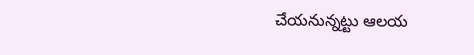చేయనున్నట్టు ఆలయ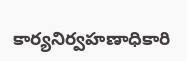కార్యనిర్వహణాధికారి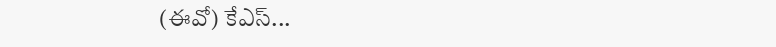(ఈవో) కేఎస్...